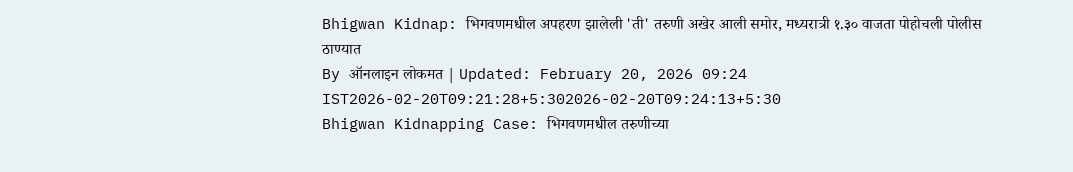Bhigwan Kidnap: भिगवणमधील अपहरण झालेली 'ती' तरुणी अखेर आली समोर, मध्यरात्री १.३० वाजता पोहोचली पोलीस ठाण्यात
By ऑनलाइन लोकमत | Updated: February 20, 2026 09:24 IST2026-02-20T09:21:28+5:302026-02-20T09:24:13+5:30
Bhigwan Kidnapping Case: भिगवणमधील तरुणीच्या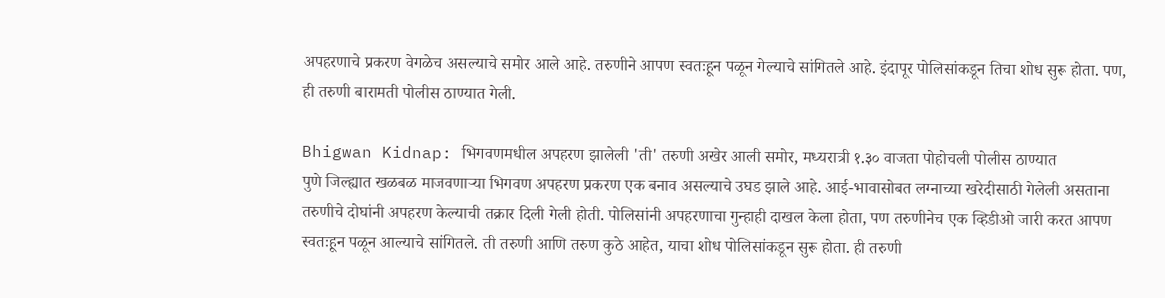अपहरणाचे प्रकरण वेगळेच असल्याचे समोर आले आहे. तरुणीने आपण स्वतःहून पळून गेल्याचे सांगितले आहे. इंदापूर पोलिसांकडून तिचा शोध सुरू होता. पण, ही तरुणी बारामती पोलीस ठाण्यात गेली.

Bhigwan Kidnap: भिगवणमधील अपहरण झालेली 'ती' तरुणी अखेर आली समोर, मध्यरात्री १.३० वाजता पोहोचली पोलीस ठाण्यात
पुणे जिल्ह्यात खळबळ माजवणाऱ्या भिगवण अपहरण प्रकरण एक बनाव असल्याचे उघड झाले आहे. आई-भावासोबत लग्नाच्या खरेदीसाठी गेलेली असताना तरुणीचे दोघांनी अपहरण केल्याची तक्रार दिली गेली होती. पोलिसांनी अपहरणाचा गुन्हाही दाखल केला होता, पण तरुणीनेच एक व्हिडीओ जारी करत आपण स्वतःहून पळून आल्याचे सांगितले. ती तरुणी आणि तरुण कुठे आहेत, याचा शोध पोलिसांकडून सुरू होता. ही तरुणी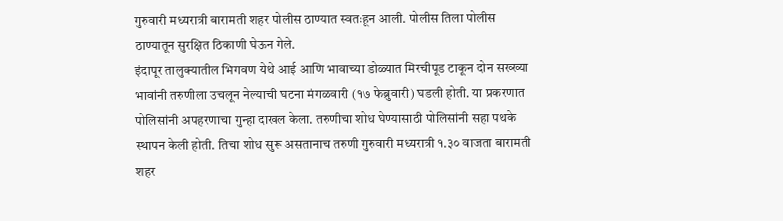गुरुवारी मध्यरात्री बारामती शहर पोलीस ठाण्यात स्वतःहून आली. पोलीस तिला पोलीस ठाण्यातून सुरक्षित ठिकाणी घेऊन गेले.
इंदापूर तालुक्यातील भिगवण येथे आई आणि भावाच्या डोळ्यात मिरचीपूड टाकून दोन सख्ख्या भावांनी तरुणीला उचलून नेल्याची घटना मंगळवारी (१७ फेब्रुवारी) घडली होती. या प्रकरणात पोलिसांनी अपहरणाचा गुन्हा दाखल केला. तरुणीचा शोध घेण्यासाठी पोलिसांनी सहा पथके स्थापन केली होती. तिचा शोध सुरू असतानाच तरुणी गुरुवारी मध्यरात्री १.३० वाजता बारामती शहर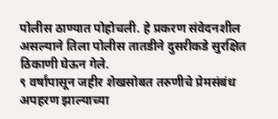पोलीस ठाण्यात पोहोचली. हे प्रकरण संवेदनशील असल्याने तिला पोलीस तातडीने दुसरीकडे सुरक्षित ठिकाणी घेऊन गेले.
९ वर्षांपासून जहीर शेखसोबत तरुणीचे प्रेमसंबंध
अपहरण झाल्याच्या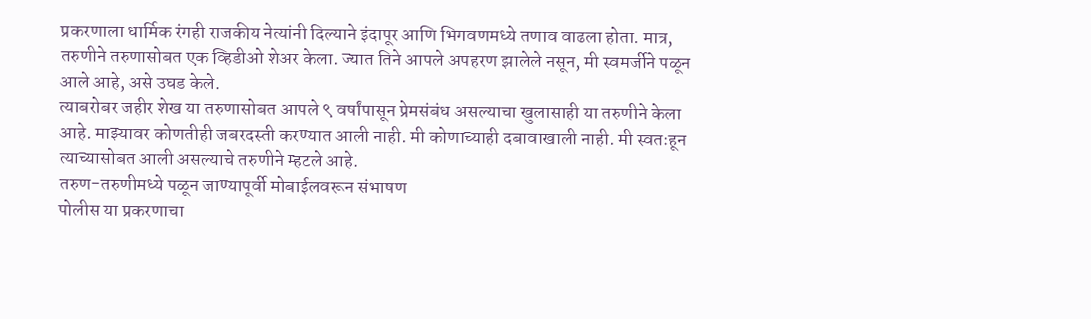प्रकरणाला धार्मिक रंगही राजकीय नेत्यांनी दिल्याने इंदापूर आणि भिगवणमध्ये तणाव वाढला होता. मात्र, तरुणीने तरुणासोबत एक व्हिडीओ शेअर केला. ज्यात तिने आपले अपहरण झालेले नसून, मी स्वमर्जीने पळून आले आहे, असे उघड केले.
त्याबरोबर जहीर शेख या तरुणासोबत आपले ९ वर्षांपासून प्रेमसंबंध असल्याचा खुलासाही या तरुणीने केला आहे. माझ्यावर कोणतीही जबरदस्ती करण्यात आली नाही. मी कोणाच्याही दबावाखाली नाही. मी स्वतःहून त्याच्यासोबत आली असल्याचे तरुणीने म्हटले आहे.
तरुण-तरुणीमध्ये पळून जाण्यापूर्वी मोबाईलवरून संभाषण
पोलीस या प्रकरणाचा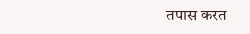तपास करत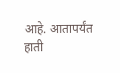आहे. आतापर्यंत हाती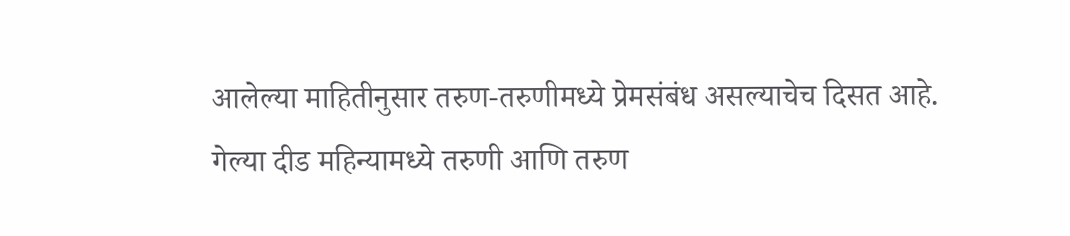आलेल्या माहितीनुसार तरुण-तरुणीमध्ये प्रेमसंबंध असल्याचेच दिसत आहे. गेल्या दीड महिन्यामध्ये तरुणी आणि तरुण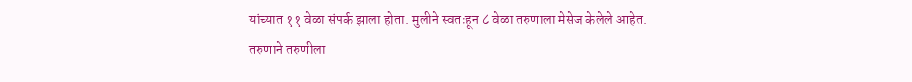यांच्यात ११ वेळा संपर्क झाला होता. मुलीने स्वतःहून ८ वेळा तरुणाला मेसेज केलेले आहेत.
तरुणाने तरुणीला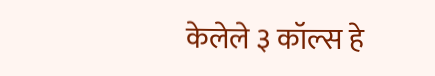केलेले ३ कॉल्स हे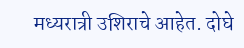मध्यरात्री उशिराचे आहेत. दोघे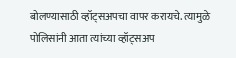बोलण्यासाठी व्हॉट्सअपचा वापर करायचे. त्यामुळे पोलिसांनी आता त्यांच्या व्हॉट्सअप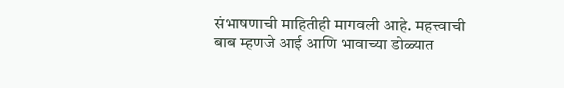संभाषणाची माहितीही मागवली आहे. महत्त्वाची बाब म्हणजे आई आणि भावाच्या डोळ्यात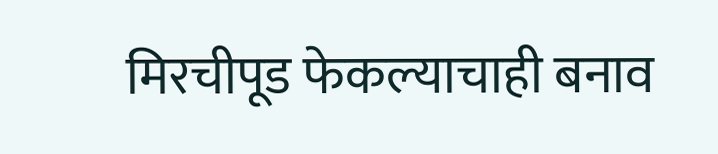मिरचीपूड फेकल्याचाही बनाव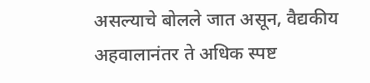असल्याचे बोलले जात असून, वैद्यकीय अहवालानंतर ते अधिक स्पष्ट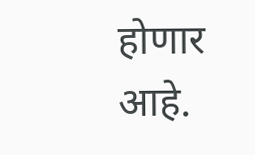होणार आहे.